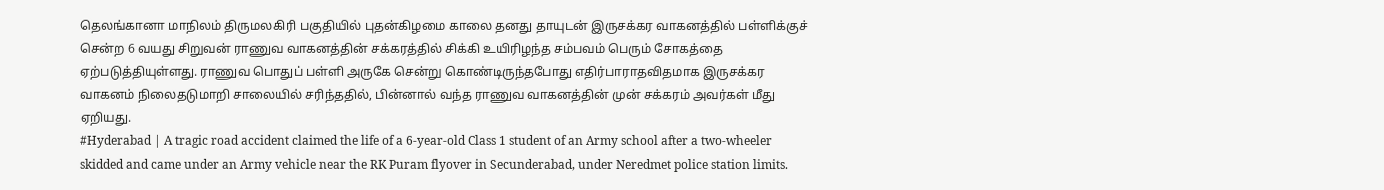தெலங்கானா மாநிலம் திருமலகிரி பகுதியில் புதன்கிழமை காலை தனது தாயுடன் இருசக்கர வாகனத்தில் பள்ளிக்குச் சென்ற 6 வயது சிறுவன் ராணுவ வாகனத்தின் சக்கரத்தில் சிக்கி உயிரிழந்த சம்பவம் பெரும் சோகத்தை ஏற்படுத்தியுள்ளது. ராணுவ பொதுப் பள்ளி அருகே சென்று கொண்டிருந்தபோது எதிர்பாராதவிதமாக இருசக்கர வாகனம் நிலைதடுமாறி சாலையில் சரிந்ததில், பின்னால் வந்த ராணுவ வாகனத்தின் முன் சக்கரம் அவர்கள் மீது ஏறியது.
#Hyderabad | A tragic road accident claimed the life of a 6-year-old Class 1 student of an Army school after a two-wheeler skidded and came under an Army vehicle near the RK Puram flyover in Secunderabad, under Neredmet police station limits.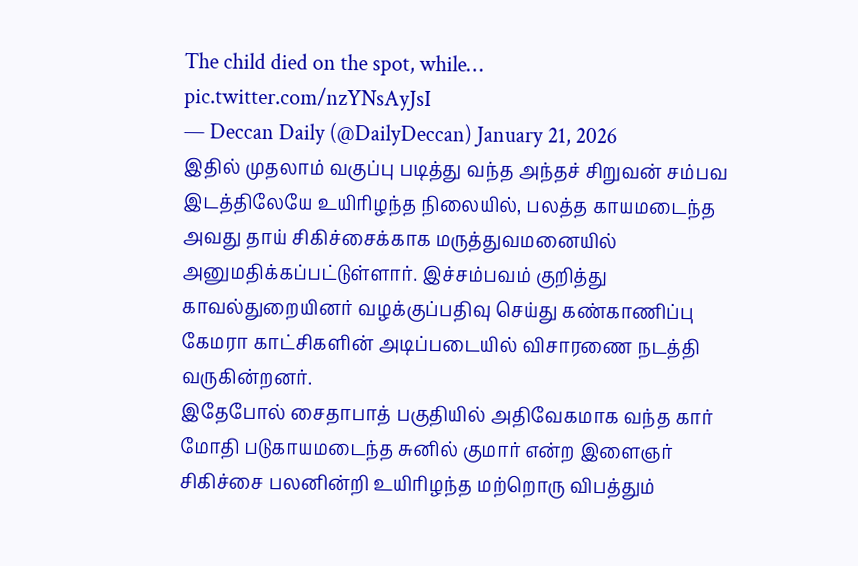The child died on the spot, while… pic.twitter.com/nzYNsAyJsI
— Deccan Daily (@DailyDeccan) January 21, 2026
இதில் முதலாம் வகுப்பு படித்து வந்த அந்தச் சிறுவன் சம்பவ இடத்திலேயே உயிரிழந்த நிலையில், பலத்த காயமடைந்த அவது தாய் சிகிச்சைக்காக மருத்துவமனையில் அனுமதிக்கப்பட்டுள்ளார். இச்சம்பவம் குறித்து காவல்துறையினர் வழக்குப்பதிவு செய்து கண்காணிப்பு கேமரா காட்சிகளின் அடிப்படையில் விசாரணை நடத்தி வருகின்றனர்.
இதேபோல் சைதாபாத் பகுதியில் அதிவேகமாக வந்த கார் மோதி படுகாயமடைந்த சுனில் குமார் என்ற இளைஞர் சிகிச்சை பலனின்றி உயிரிழந்த மற்றொரு விபத்தும்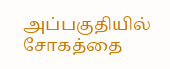அப்பகுதியில் சோகத்தை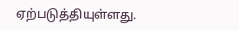ஏற்படுத்தியுள்ளது.